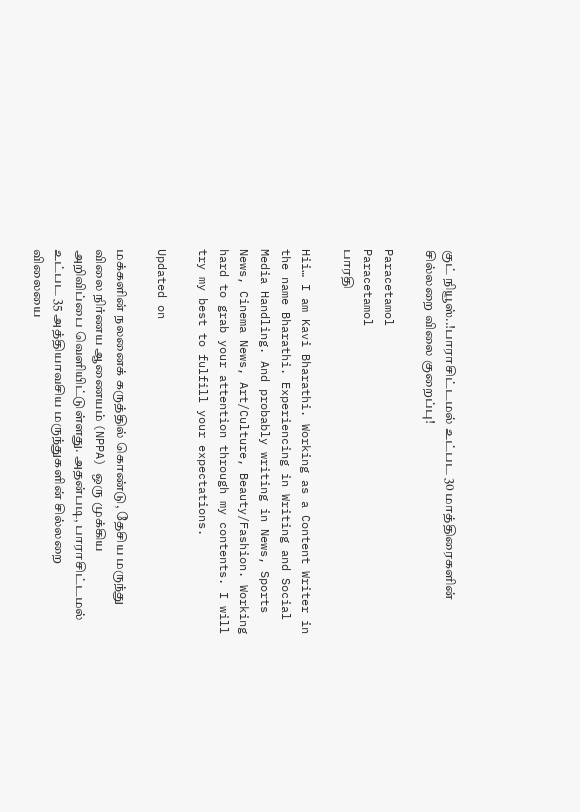குட் நியூஸ்..!பாராசிட்டமல் உட்பட 30 மாத்திரைகளின் சில்லறை விலை குறைப்பு!

Paracetamol
Paracetamol
பாரதி

Hii… I am Kavi Bharathi. Working as a Content Writer in the name Bharathi. Experiencing in Writing and Social Media Handling. And probably writing in News, Sports News, Cinema News, Art/Culture, Beauty/Fashion. Working hard to grab your attention through my contents. I will try my best to fulfill your expectations.

Updated on

மக்களின் நலனைக் கருத்தில் கொண்டு, தேசிய மருந்து விலை நிர்ணய ஆணையம் (NPPA) ஒரு முக்கிய அறிவிப்பை வெளியிட்டுள்ளது. அதன்படி, பாராசிட்டமல் உட்பட 35 அத்தியாவசிய மருந்துகளின் சில்லறை விலையை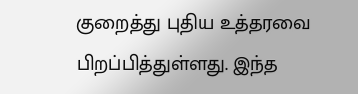குறைத்து புதிய உத்தரவை பிறப்பித்துள்ளது. இந்த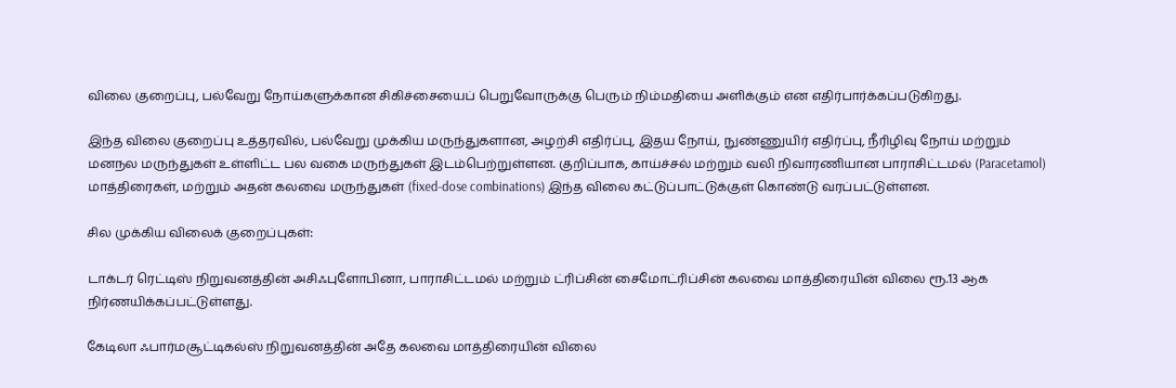விலை குறைப்பு, பல்வேறு நோய்களுக்கான சிகிச்சையைப் பெறுவோருக்கு பெரும் நிம்மதியை அளிக்கும் என எதிர்பார்க்கப்படுகிறது.

இந்த விலை குறைப்பு உத்தரவில், பல்வேறு முக்கிய மருந்துகளான, அழற்சி எதிர்ப்பு, இதய நோய், நுண்ணுயிர் எதிர்ப்பு, நீரிழிவு நோய் மற்றும் மனநல மருந்துகள் உள்ளிட்ட பல வகை மருந்துகள் இடம்பெற்றுள்ளன. குறிப்பாக, காய்ச்சல் மற்றும் வலி நிவாரணியான பாராசிட்டமல் (Paracetamol) மாத்திரைகள், மற்றும் அதன் கலவை மருந்துகள் (fixed-dose combinations) இந்த விலை கட்டுப்பாட்டுக்குள் கொண்டு வரப்பட்டுள்ளன.

சில முக்கிய விலைக் குறைப்புகள்:

டாக்டர் ரெட்டிஸ் நிறுவனத்தின் அசிஃபுளோபினா, பாராசிட்டமல் மற்றும் ட்ரிப்சின் சைமோட்ரிப்சின் கலவை மாத்திரையின் விலை ரூ.13 ஆக நிர்ணயிக்கப்பட்டுள்ளது.

கேடிலா ஃபார்மசூட்டிகல்ஸ் நிறுவனத்தின் அதே கலவை மாத்திரையின் விலை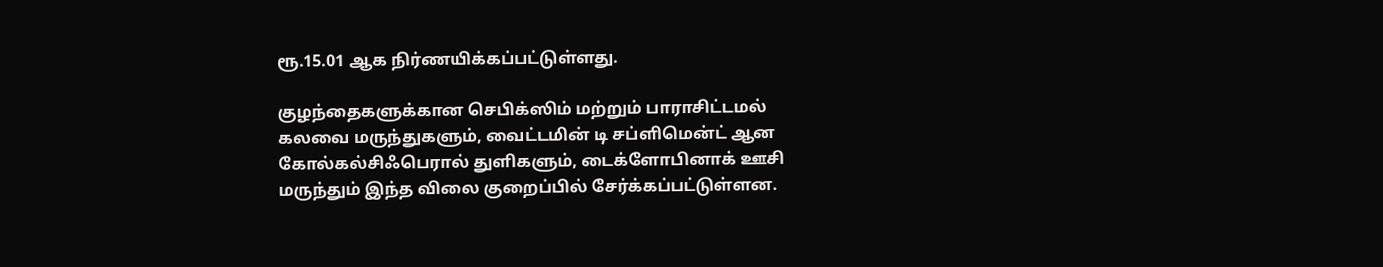ரூ.15.01 ஆக நிர்ணயிக்கப்பட்டுள்ளது.

குழந்தைகளுக்கான செபிக்ஸிம் மற்றும் பாராசிட்டமல் கலவை மருந்துகளும், வைட்டமின் டி சப்ளிமென்ட் ஆன கோல்கல்சிஃபெரால் துளிகளும், டைக்ளோபினாக் ஊசி மருந்தும் இந்த விலை குறைப்பில் சேர்க்கப்பட்டுள்ளன.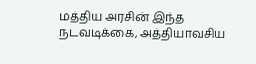மத்திய அரசின் இந்த நடவடிக்கை, அத்தியாவசிய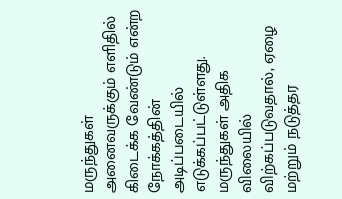மருந்துகள் அனைவருக்கும் எளிதில் கிடைக்க வேண்டும் என்ற நோக்கத்தின் அடிப்படையில் எடுக்கப்பட்டுள்ளது. மருந்துகள் அதிக விலையில் விற்கப்படுவதால், ஏழை மற்றும் நடுத்தர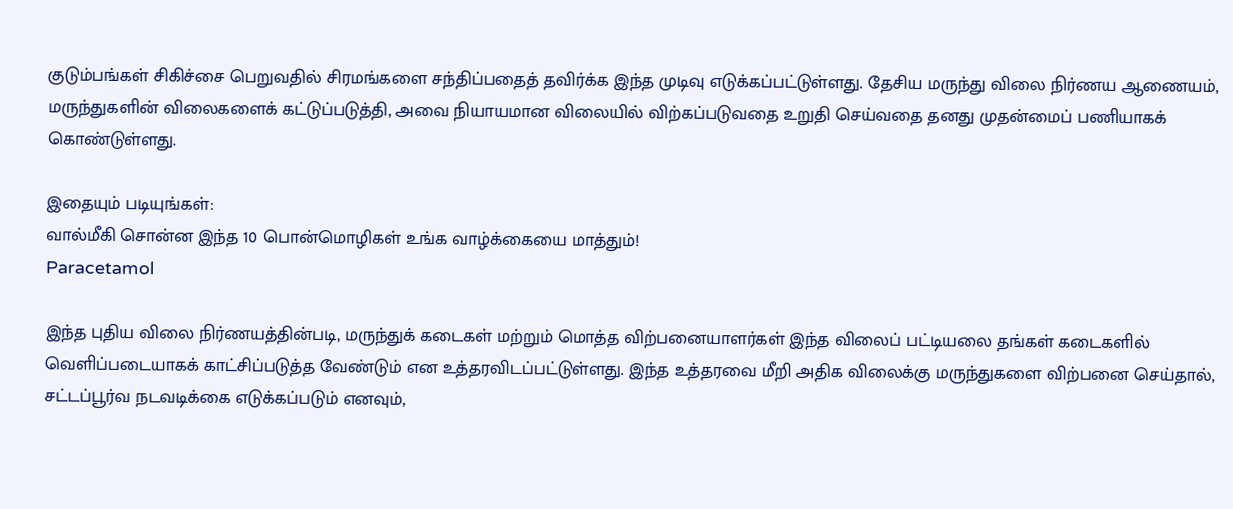குடும்பங்கள் சிகிச்சை பெறுவதில் சிரமங்களை சந்திப்பதைத் தவிர்க்க இந்த முடிவு எடுக்கப்பட்டுள்ளது. தேசிய மருந்து விலை நிர்ணய ஆணையம், மருந்துகளின் விலைகளைக் கட்டுப்படுத்தி, அவை நியாயமான விலையில் விற்கப்படுவதை உறுதி செய்வதை தனது முதன்மைப் பணியாகக் கொண்டுள்ளது.

இதையும் படியுங்கள்:
வால்மீகி சொன்ன இந்த 10 பொன்மொழிகள் உங்க வாழ்க்கையை மாத்தும்!
Paracetamol

இந்த புதிய விலை நிர்ணயத்தின்படி, மருந்துக் கடைகள் மற்றும் மொத்த விற்பனையாளர்கள் இந்த விலைப் பட்டியலை தங்கள் கடைகளில் வெளிப்படையாகக் காட்சிப்படுத்த வேண்டும் என உத்தரவிடப்பட்டுள்ளது. இந்த உத்தரவை மீறி அதிக விலைக்கு மருந்துகளை விற்பனை செய்தால், சட்டப்பூர்வ நடவடிக்கை எடுக்கப்படும் எனவும்,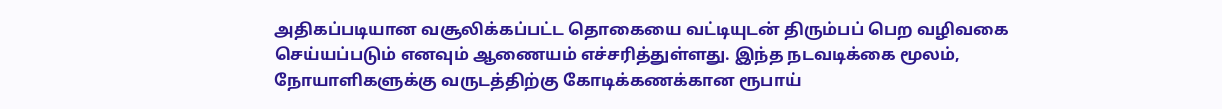அதிகப்படியான வசூலிக்கப்பட்ட தொகையை வட்டியுடன் திரும்பப் பெற வழிவகை செய்யப்படும் எனவும் ஆணையம் எச்சரித்துள்ளது. இந்த நடவடிக்கை மூலம், நோயாளிகளுக்கு வருடத்திற்கு கோடிக்கணக்கான ரூபாய்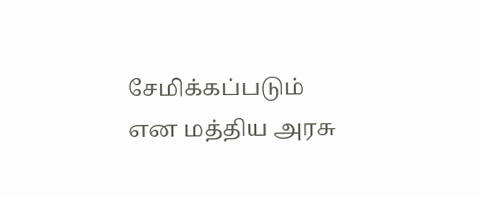சேமிக்கப்படும் என மத்திய அரசு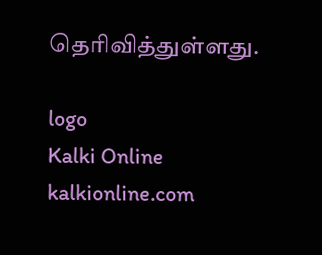தெரிவித்துள்ளது.

logo
Kalki Online
kalkionline.com